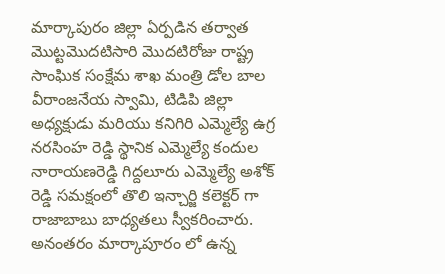మార్కాపురం జిల్లా ఏర్పడిన తర్వాత మొట్టమొదటిసారి మొదటిరోజు రాష్ట్ర సాంఘిక సంక్షేమ శాఖ మంత్రి డోల బాల వీరాంజనేయ స్వామి, టిడిపి జిల్లా అధ్యక్షుడు మరియు కనిగిరి ఎమ్మెల్యే ఉగ్ర నరసింహ రెడ్డి స్థానిక ఎమ్మెల్యే కందుల నారాయణరెడ్డి గిద్దలూరు ఎమ్మెల్యే అశోక్ రెడ్డి సమక్షంలో తొలి ఇన్చార్జి కలెక్టర్ గా రాజాబాబు బాధ్యతలు స్వీకరించారు. అనంతరం మార్కాపూరం లో ఉన్న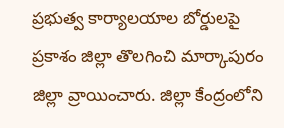ప్రభుత్వ కార్యాలయాల బోర్డులపై ప్రకాశం జిల్లా తొలగించి మార్కాపురం జిల్లా వ్రాయించారు. జిల్లా కేంద్రంలోని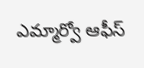ఎమ్మార్వో ఆఫీస్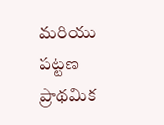మరియు పట్టణ ప్రాథమిక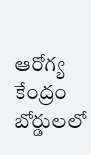ఆరోగ్య కేంద్రం బోర్డులలో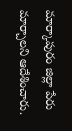మార్కాపురం జిల్లా పేరు మార్చాలని ఆదేశించారు.